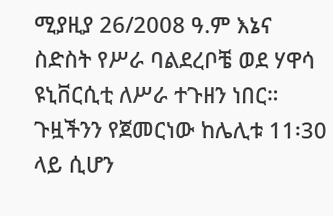ሚያዚያ 26/2008 ዓ.ም እኔና ስድስት የሥራ ባልደረቦቼ ወደ ሃዋሳ ዩኒቨርሲቲ ለሥራ ተጉዘን ነበር። ጉዟችንን የጀመርነው ከሌሊቱ 11፡30 ላይ ሲሆን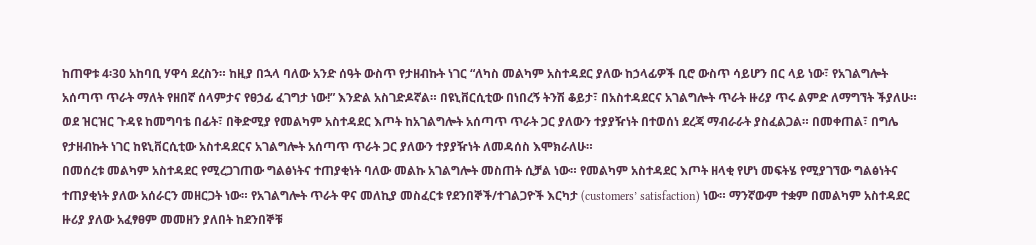ከጠዋቱ 4፡30 አከባቢ ሃዋሳ ደረስን። ከዚያ በኋላ ባለው አንድ ሰዓት ውስጥ የታዘብኩት ነገር “ለካስ መልካም አስተዳደር ያለው ከኃላፊዎች ቢሮ ውስጥ ሳይሆን በር ላይ ነው፣ የአገልግሎት አሰጣጥ ጥራት ማለት የዘበኛ ሰላምታና የፀኃፊ ፈገግታ ነው!” እንድል አስገድዶኛል። በዩኒቨርሲቲው በነበረኝ ትንሽ ቆይታ፣ በአስተዳደርና አገልግሎት ጥራት ዙሪያ ጥሩ ልምድ ለማግኘት ችያለሁ። ወደ ዝርዝር ጉዳዩ ከመግባቴ በፊት፣ በቅድሚያ የመልካም አስተዳደር እጦት ከአገልግሎት አሰጣጥ ጥራት ጋር ያለውን ተያያዥነት በተወሰነ ደረጃ ማብራራት ያስፈልጋል። በመቀጠል፣ በግሌ የታዘብኩት ነገር ከዩኒቨርሲቲው አስተዳደርና አገልግሎት አሰጣጥ ጥራት ጋር ያለውን ተያያዥነት ለመዳሰስ እሞክራለሁ።
በመሰረቱ መልካም አስተዳደር የሚረጋገጠው ግልፅነትና ተጠያቂነት ባለው መልኩ አገልግሎት መስጠት ሲቻል ነው። የመልካም አስተዳደር እጦት ዘላቂ የሆነ መፍትሄ የሚያገኘው ግልፅነትና ተጠያቂነት ያለው አሰራርን መዘርጋት ነው። የአገልግሎት ጥራት ዋና መለኪያ መስፈርቱ የደንበኞች/ተገልጋዮች እርካታ (customers’ satisfaction) ነው። ማንኛውም ተቋም በመልካም አስተዳደር ዙሪያ ያለው አፈፃፀም መመዘን ያለበት ከደንበኞቹ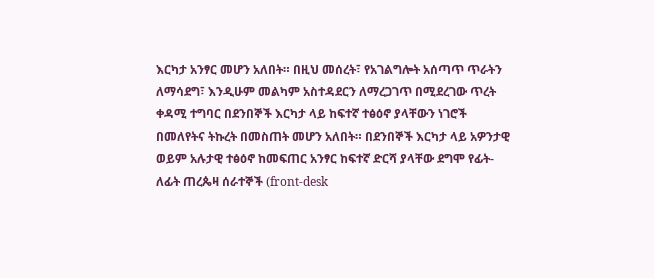እርካታ አንፃር መሆን አለበት። በዚህ መሰረት፣ የአገልግሎት አሰጣጥ ጥራትን ለማሳደግ፣ እንዲሁም መልካም አስተዳደርን ለማረጋገጥ በሚደረገው ጥረት ቀዳሚ ተግባር በደንበኞች እርካታ ላይ ከፍተኛ ተፅዕኖ ያላቸውን ነገሮች በመለየትና ትኩረት በመስጠት መሆን አለበት። በደንበኞች እርካታ ላይ አዎንታዊ ወይም አሉታዊ ተፅዕኖ ከመፍጠር አንፃር ከፍተኛ ድርሻ ያላቸው ደግሞ የፊት-ለፊት ጠረጴዛ ሰራተኞች (front-desk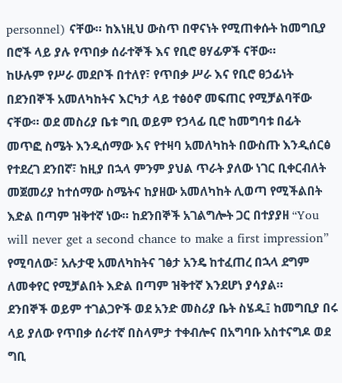personnel) ናቸው። ከእነዚህ ውስጥ በዋናነት የሚጠቀሱት ከመግቢያ በሮች ላይ ያሉ የጥበቃ ሰራተኞች እና የቢሮ ፀሃፊዎች ናቸው።
ከሁሉም የሥራ መደቦች በተለየ፣ የጥበቃ ሥራ እና የቢሮ ፀኃፊነት በደንበኞች አመለካከትና እርካታ ላይ ተፅዕኖ መፍጠር የሚቻልባቸው ናቸው። ወደ መስሪያ ቤቱ ግቢ ወይም የኃላፊ ቢሮ ከመግባቱ በፊት መጥፎ ስሜት እንዲሰማው እና የተዛባ አመለካከት በውስጡ እንዲሰርፅ የተደረገ ደንበኛ፣ ከዚያ በኋላ ምንም ያህል ጥራት ያለው ነገር ቢቀርብለት መጀመሪያ ከተሰማው ስሜትና ከያዘው አመለካከት ሊወጣ የሚችልበት እድል በጣም ዝቅተኛ ነው። ከደንበኞች አገልግሎት ጋር በተያያዘ “You will never get a second chance to make a first impression” የሚባለው፣ አሉታዊ አመለካከትና ገፅታ አንዴ ከተፈጠረ በኋላ ደግም ለመቀየር የሚቻልበት እድል በጣም ዝቅተኛ እንደሆነ ያሳያል።
ደንበኞች ወይም ተገልጋዮች ወደ አንድ መስሪያ ቤት ስሄዱ፤ ከመግቢያ በሩ ላይ ያለው የጥበቃ ሰራተኛ በስላምታ ተቀብሎና በአግባቡ አስተናግዶ ወደ ግቢ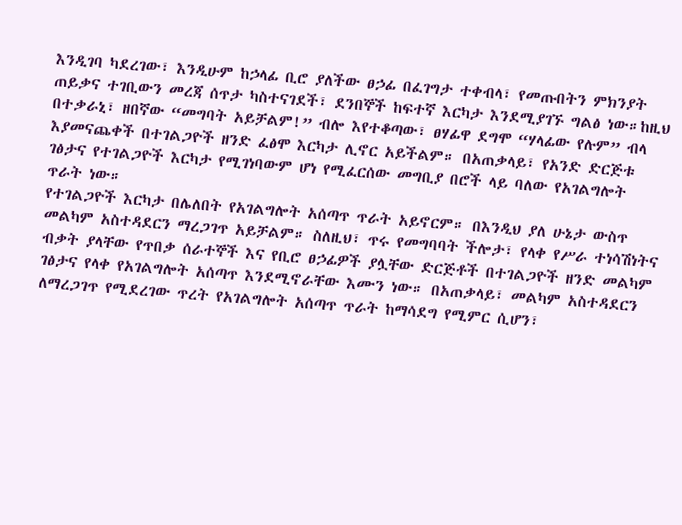እንዲገባ ካደረገው፣ እንዲሁም ከኃላፊ ቢሮ ያለችው ፀኃፊ በፈገግታ ተቀብላ፣ የመጡበትን ምክንያት ጠይቃና ተገቢውን መረጃ ሰጥታ ካስተናገደች፣ ደንበኞች ከፍተኛ እርካታ እንደሚያገኙ ግልፅ ነው።ከዚህ በተቃራኒ፣ ዘበኛው “መግባት አይቻልም!” ብሎ እየተቆጣው፣ ፀሃፊዋ ደግሞ “ሃላፊው የሉም” ብላ እያመናጨቀች በተገልጋዮች ዘንድ ፈፅሞ እርካታ ሊኖር አይችልም። በአጠቃላይ፣ የአንድ ድርጅቱ ገፅታና የተገልጋዮች እርካታ የሚገነባውም ሆነ የሚፈርሰው መግቢያ በሮች ላይ ባለው የአገልግሎት ጥራት ነው።
የተገልጋዮች እርካታ በሌለበት የአገልግሎት አሰጣጥ ጥራት አይኖርም። በእንዲህ ያለ ሁኔታ ውስጥ መልካም አስተዳደርን ማረጋገጥ አይቻልም። ስለዚህ፣ ጥሩ የመግባባት ችሎታ፣ የላቀ የሥራ ተነሳሽነትና ብቃት ያላቸው የጥበቃ ሰራተኞች እና የቢሮ ፀኃፊዎች ያሏቸው ድርጅቶች በተገልጋዮች ዘንድ መልካም ገፅታና የላቀ የአገልግሎት አሰጣጥ እንደሚኖራቸው እሙን ነው። በአጠቃላይ፣ መልካም አስተዳደርን ለማረጋገጥ የሚደረገው ጥረት የአገልግሎት አሰጣጥ ጥራት ከማሳደግ የሚምር ሲሆን፣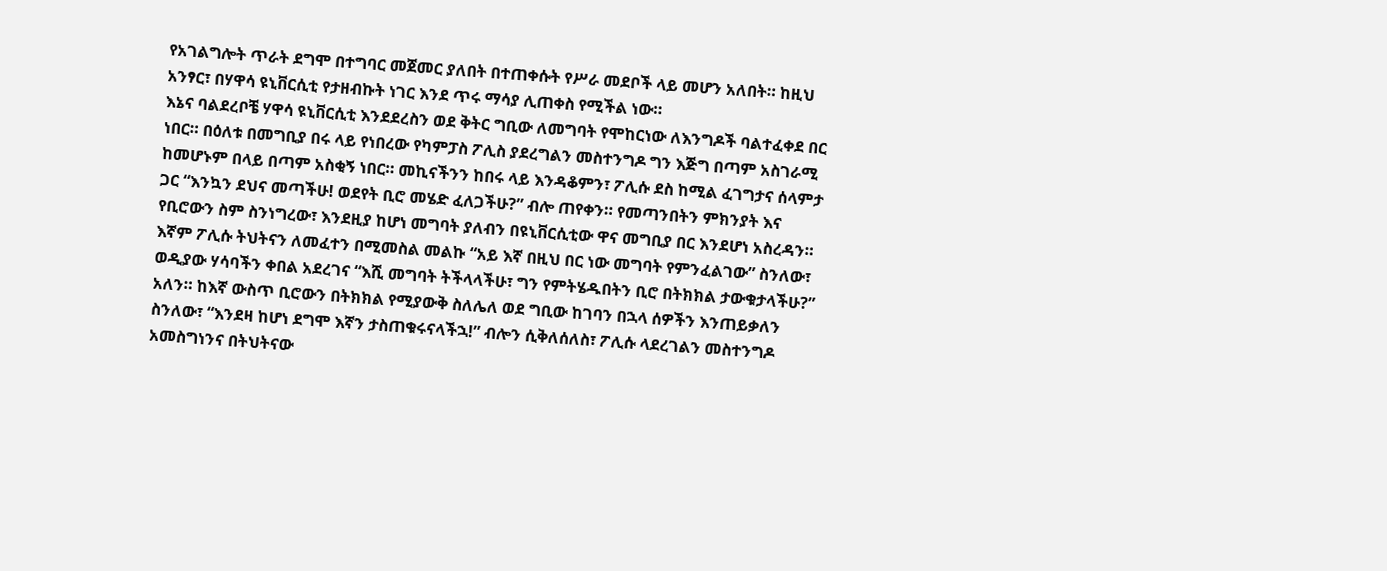የአገልግሎት ጥራት ደግሞ በተግባር መጀመር ያለበት በተጠቀሱት የሥራ መደቦች ላይ መሆን አለበት። ከዚህ አንፃር፣ በሃዋሳ ዩኒቨርሲቲ የታዘብኩት ነገር እንደ ጥሩ ማሳያ ሊጠቀስ የሚችል ነው።
እኔና ባልደረቦቼ ሃዋሳ ዩኒቨርሲቲ እንደደረስን ወደ ቅትር ግቢው ለመግባት የሞከርነው ለእንግዶች ባልተፈቀደ በር ነበር። በዕለቱ በመግቢያ በሩ ላይ የነበረው የካምፓስ ፖሊስ ያደረግልን መስተንግዶ ግን እጅግ በጣም አስገራሚ ከመሆኑም በላይ በጣም አስቂኝ ነበር። መኪናችንን ከበሩ ላይ እንዳቆምን፣ ፖሊሱ ደስ ከሚል ፈገግታና ሰላምታ ጋር “እንኳን ደህና መጣችሁ! ወደየት ቢሮ መሄድ ፈለጋችሁ?” ብሎ ጠየቀን። የመጣንበትን ምክንያት እና የቢሮውን ስም ስንነግረው፣ እንደዚያ ከሆነ መግባት ያለብን በዩኒቨርሲቲው ዋና መግቢያ በር እንደሆነ አስረዳን። እኛም ፖሊሱ ትህትናን ለመፈተን በሚመስል መልኩ “አይ እኛ በዚህ በር ነው መግባት የምንፈልገው” ስንለው፣ ወዲያው ሃሳባችን ቀበል አደረገና “እሺ መግባት ትችላላችሁ፣ ግን የምትሄዱበትን ቢሮ በትክክል ታውቁታላችሁ?” አለን። ከእኛ ውስጥ ቢሮውን በትክክል የሚያውቅ ስለሌለ ወደ ግቢው ከገባን በኋላ ሰዎችን እንጠይቃለን ስንለው፣ “እንደዛ ከሆነ ደግሞ እኛን ታስጠቁሩናላችኋ!” ብሎን ሲቅለሰለስ፣ ፖሊሱ ላደረገልን መስተንግዶ አመስግነንና በትህትናው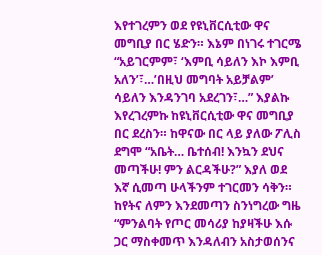እየተገረምን ወደ የዩኒቨርሲቲው ዋና መግቢያ በር ሄድን። እኔም በነገሩ ተገርሜ “አይገርምም፣ ‘እምቢ ሳይለን እኮ እምቢ አለን’፣…’በዚህ መግባት አይቻልም’ ሳይለን እንዳንገባ አደረገን፣…” እያልኩ እየረገረምኩ ከዩኒቨርሲቲው ዋና መግቢያ በር ደረስን። ከዋናው በር ላይ ያለው ፖሊስ ደግሞ “አቤት… ቤተሰብ! እንኳን ደህና መጣችሁ! ምን ልርዳችሁ?” እያለ ወደ እኛ ሲመጣ ሁላችንም ተገርመን ሳቅን። ከየትና ለምን እንደመጣን ስንነግረው ግዜ “ምንልባት የጦር መሳሪያ ከያዛችሁ እሱ ጋር ማስቀመጥ እንዳለብን አስታወሰንና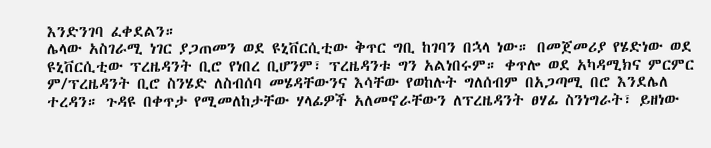እንድንገባ ፈቀደልን።
ሌላው አስገራሚ ነገር ያጋጠመን ወደ ዩኒቨርሲቲው ቅጥር ግቢ ከገባን በኋላ ነው። በመጀመሪያ የሄድነው ወደ ዩኒቨርሲቲው ፕረዜዳንት ቢሮ የነበረ ቢሆንም፣ ፕረዜዳንቱ ግን አልነበሩም። ቀጥሎ ወደ አካዳሚክና ምርምር ም/ፕረዜዳንት ቢሮ ስንሄድ ለስብሰባ መሄዳቸውንና እሳቸው የወከሉት ግለሰብም በአጋጣሚ በሮ እንደሌለ ተረዳን። ጉዳዩ በቀጥታ የሚመለከታቸው ሃላፊዎች አለመኖራቸውን ለፕረዜዳንት ፀሃፊ ስንነግራት፣ ይዘነው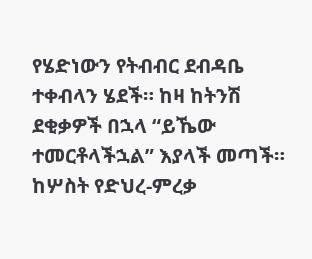የሄድነውን የትብብር ደብዳቤ ተቀብላን ሄደች። ከዛ ከትንሽ ደቂቃዎች በኋላ “ይኼው ተመርቶላችኋል” እያላች መጣች። ከሦስት የድህረ-ምረቃ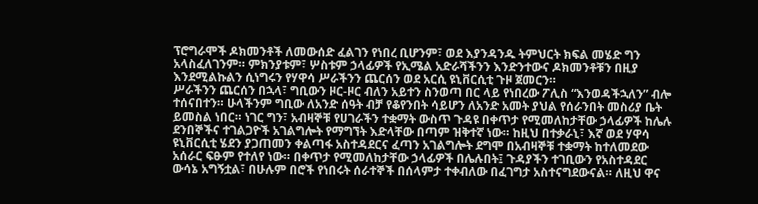ፕሮግራሞች ዶክመንቶች ለመውሰድ ፈልገን የነበረ ቢሆንም፣ ወደ እያንዳንዱ ትምህርት ክፍል መሄድ ግን አላስፈለገንም። ምክንያቱም፣ ሦስቱም ኃላፊዎች የኢሜል አድራሻችንን እንድንተውና ዶክመንቶቹን በዚያ እንደሚልኩልን ሲነግሩን የሃዋሳ ሥራችንን ጨርሰን ወደ አርሲ ዩኒቨርሲቲ ጉዞ ጀመርን።
ሥራችንን ጨርሰን በኋላ፣ ግቢውን ዞር-ዞር ብለን አይተን ስንወጣ በር ላይ የነበረው ፖሊስ “እንወዳችኋለን” ብሎ ተሰናበተን። ሁላችንም ግቢው ለአንድ ሰዓት ብቻ የቆየንበት ሳይሆን ለአንድ አመት ያህል የሰራንበት መስሪያ ቤት ይመስል ነበር። ነገር ግን፣ አብዛኞቹ የሀገራችን ተቋማት ውስጥ ጉዳዩ በቀጥታ የሚመለከታቸው ኃላፊዎች ከሌሉ ደንበኞችና ተገልጋዮች አገልግሎት የማግኘት እድላቸው በጣም ዝቅተኛ ነው። ከዚህ በተቃራኒ፣ እኛ ወደ ሃዋሳ ዩኒቨርሲቲ ሄደን ያጋጠመን ቀልጣፋ አስተዳደርና ፈጣን አገልግሎት ደግሞ በአብዛኞቹ ተቋማት ከተለመደው አሰራር ፍፁም የተለየ ነው። በቀጥታ የሚመለከታቸው ኃላፊዎች በሌሉበት፤ ጉዳያችን ተገቢውን የአስተዳደር ውሳኔ አግኝቷል፣ በሁሉም በሮች የነበሩት ሰራተኞች በሰላምታ ተቀብለው በፈገግታ አስተናግደውናል። ለዚህ ዋና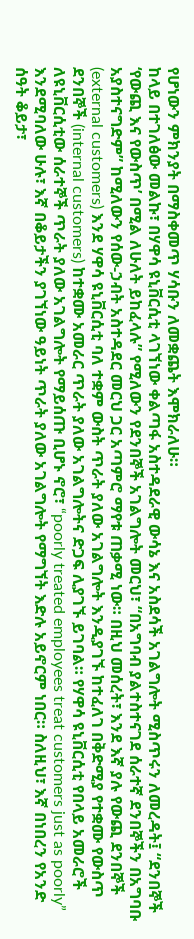የሆነውን ምክንያት በማስቀመጥ ሃሳቡን ለመቋጨት እሞክራለሁ።
ከላይ በተገለፅው መልኩ፣ በሃዋሳ ዩኒቨርሲቲ ላገኘነው ቀልጣፋ አስተዳደራዊ ውሳኔ እና አስደሳች አገልግሎት ሚስጥሩን ለመረዳት፤ “ደንበኞች ‘የውጪ እና የውስጥ’ በሚል ለሁለት ይከፈላሉ” የሚለውን የደንበኞች አገልግሎት መርህ፣ “በአግባብ ያልተስተናገደ ሰራተኛ ደንበኞችን በአግባቡ አያስተናግድም” ከሚለውን የሰው-ኃብት አስተዳደር መርህ ጋር አጣምሮ ማየቱ ጠቃሚ ነው። በዚህ መሰረት፣ እንደ እኛ ያሉ የውጪ ደንበኞች (external customers) እንደ ሃዋሳ ዩኒቨርሲቲ ባለ ተቋም ውስት ጥራት ያለው አገልግሎት እንዲያገኙ ከተፈለገ በቅድሚያ የተቋሙ የውስጥ ደንበኞች (internal customers) ከተቋሙ አመራር ጥራት ያለው አገልግሎትና ድጋፍ ሊያገኙ ይገባል። የሃዋሳ ዩኒቨርሲቲ የበላይ አመራሮች ለዩኒቨርሲቲው ሰራተኞች ጥራት ያለው አገልግሎት የማይሰጡ ቢሆኑ ኖሮ፣ “poorly treated employees treat customers just as poorly” እንደሚባለው ሁሉ፣ እኛ በቆይታችን ያገኘነው ዓይነት ጥራት ያለው አገልግሎት የማግኘት እድሉ አይኖርም ነበር። ስለዚህ፣ እኛ በነበረን የአንድ ሰዓት ቆይታ፣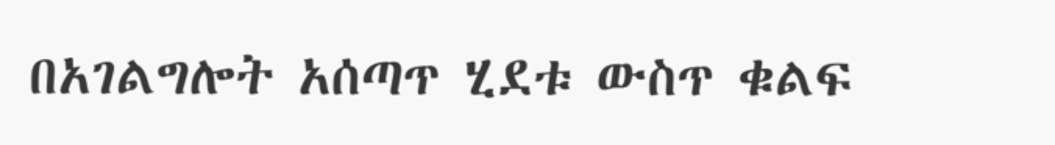በአገልግሎት አሰጣጥ ሂደቱ ውስጥ ቁልፍ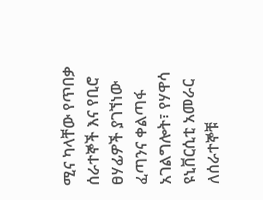ሚና ካላቸው የጥበቃ ሰራተኞች እና የቢሮ ፀሃፊዎች ያገኘነው ፈጣንና ቀልጣፋ አገልግሎት፣ የሃዋሳ ዩኒቨርሲቲ አመራር ለሰራተኞቹ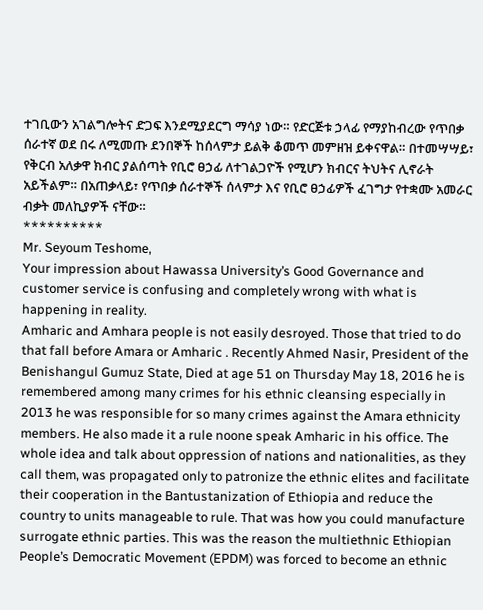ተገቢውን አገልግሎትና ድጋፍ እንደሚያደርግ ማሳያ ነው። የድርጅቱ ኃላፊ የማያከብረው የጥበቃ ሰራተኛ ወደ በሩ ለሚመጡ ደንበኞች ከሰላምታ ይልቅ ቆመጥ መምዘዝ ይቀናዋል። በተመሣሣይ፣ የቅርብ አለቃዋ ክብር ያልሰጣት የቢሮ ፀኃፊ ለተገልጋዮች የሚሆን ክብርና ትህትና ሊኖራት አይችልም። በአጠቃላይ፣ የጥበቃ ሰራተኞች ሰላምታ እና የቢሮ ፀኃፊዎች ፈገግታ የተቋሙ አመራር ብቃት መለኪያዎች ናቸው።
**********
Mr. Seyoum Teshome,
Your impression about Hawassa University’s Good Governance and customer service is confusing and completely wrong with what is happening in reality.
Amharic and Amhara people is not easily desroyed. Those that tried to do that fall before Amara or Amharic . Recently Ahmed Nasir, President of the Benishangul Gumuz State, Died at age 51 on Thursday May 18, 2016 he is remembered among many crimes for his ethnic cleansing especially in 2013 he was responsible for so many crimes against the Amara ethnicity members. He also made it a rule noone speak Amharic in his office. The whole idea and talk about oppression of nations and nationalities, as they call them, was propagated only to patronize the ethnic elites and facilitate their cooperation in the Bantustanization of Ethiopia and reduce the country to units manageable to rule. That was how you could manufacture surrogate ethnic parties. This was the reason the multiethnic Ethiopian People’s Democratic Movement (EPDM) was forced to become an ethnic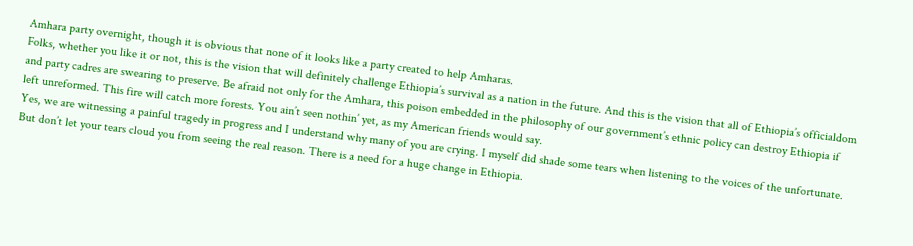Amhara party overnight, though it is obvious that none of it looks like a party created to help Amharas.
Folks, whether you like it or not, this is the vision that will definitely challenge Ethiopia’s survival as a nation in the future. And this is the vision that all of Ethiopia’s officialdom and party cadres are swearing to preserve. Be afraid not only for the Amhara, this poison embedded in the philosophy of our government’s ethnic policy can destroy Ethiopia if left unreformed. This fire will catch more forests. You ain’t seen nothin’ yet, as my American friends would say.
Yes, we are witnessing a painful tragedy in progress and I understand why many of you are crying. I myself did shade some tears when listening to the voices of the unfortunate. But don’t let your tears cloud you from seeing the real reason. There is a need for a huge change in Ethiopia.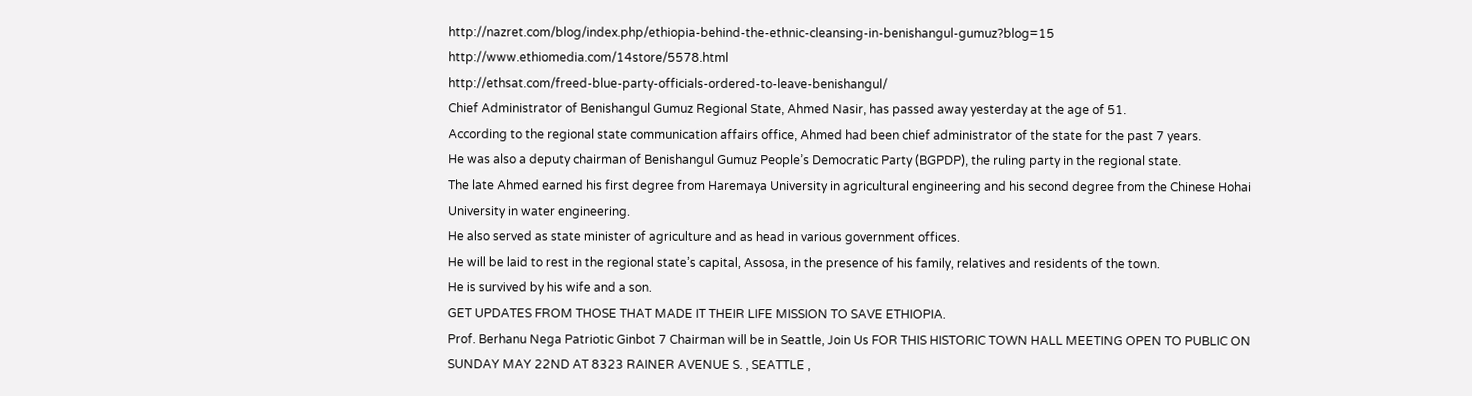http://nazret.com/blog/index.php/ethiopia-behind-the-ethnic-cleansing-in-benishangul-gumuz?blog=15
http://www.ethiomedia.com/14store/5578.html
http://ethsat.com/freed-blue-party-officials-ordered-to-leave-benishangul/
Chief Administrator of Benishangul Gumuz Regional State, Ahmed Nasir, has passed away yesterday at the age of 51.
According to the regional state communication affairs office, Ahmed had been chief administrator of the state for the past 7 years.
He was also a deputy chairman of Benishangul Gumuz People’s Democratic Party (BGPDP), the ruling party in the regional state.
The late Ahmed earned his first degree from Haremaya University in agricultural engineering and his second degree from the Chinese Hohai University in water engineering.
He also served as state minister of agriculture and as head in various government offices.
He will be laid to rest in the regional state’s capital, Assosa, in the presence of his family, relatives and residents of the town.
He is survived by his wife and a son.
GET UPDATES FROM THOSE THAT MADE IT THEIR LIFE MISSION TO SAVE ETHIOPIA.
Prof. Berhanu Nega Patriotic Ginbot 7 Chairman will be in Seattle, Join Us FOR THIS HISTORIC TOWN HALL MEETING OPEN TO PUBLIC ON SUNDAY MAY 22ND AT 8323 RAINER AVENUE S. , SEATTLE ,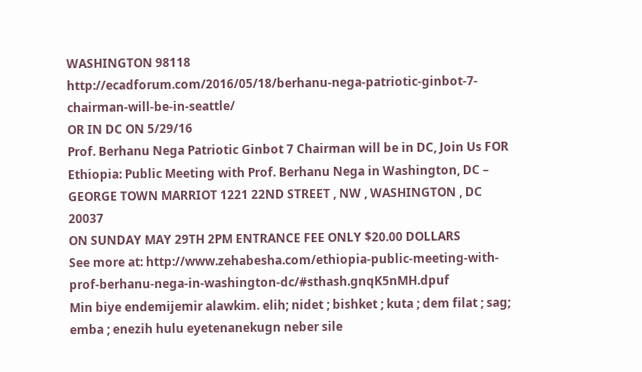WASHINGTON 98118
http://ecadforum.com/2016/05/18/berhanu-nega-patriotic-ginbot-7-chairman-will-be-in-seattle/
OR IN DC ON 5/29/16
Prof. Berhanu Nega Patriotic Ginbot 7 Chairman will be in DC, Join Us FOR Ethiopia: Public Meeting with Prof. Berhanu Nega in Washington, DC –
GEORGE TOWN MARRIOT 1221 22ND STREET , NW , WASHINGTON , DC 20037
ON SUNDAY MAY 29TH 2PM ENTRANCE FEE ONLY $20.00 DOLLARS
See more at: http://www.zehabesha.com/ethiopia-public-meeting-with-prof-berhanu-nega-in-washington-dc/#sthash.gnqK5nMH.dpuf
Min biye endemijemir alawkim. elih; nidet ; bishket ; kuta ; dem filat ; sag; emba ; enezih hulu eyetenanekugn neber sile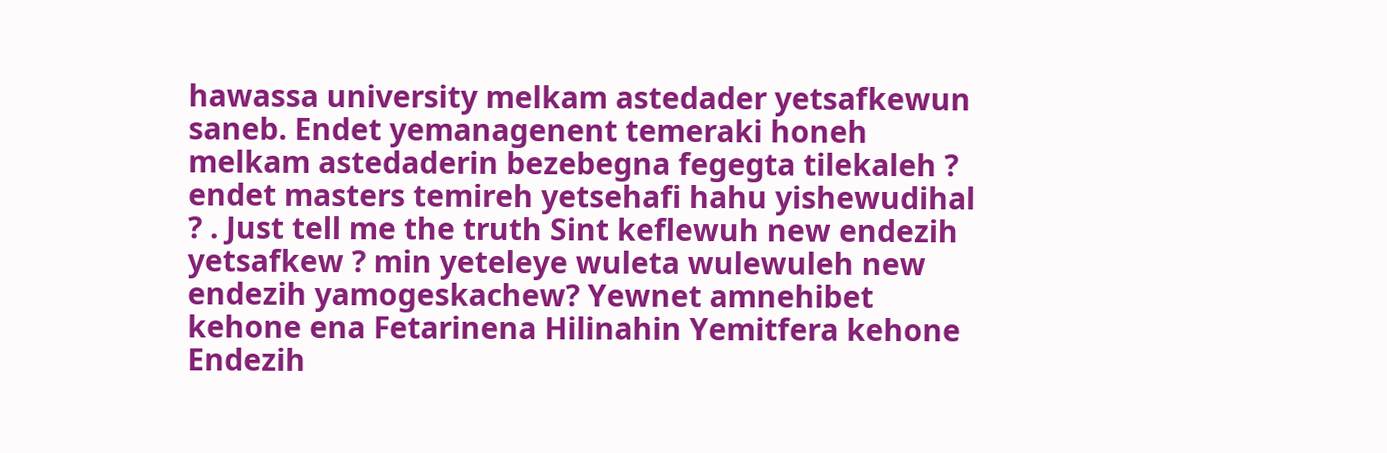hawassa university melkam astedader yetsafkewun saneb. Endet yemanagenent temeraki honeh melkam astedaderin bezebegna fegegta tilekaleh ? endet masters temireh yetsehafi hahu yishewudihal ? . Just tell me the truth Sint keflewuh new endezih yetsafkew ? min yeteleye wuleta wulewuleh new endezih yamogeskachew? Yewnet amnehibet kehone ena Fetarinena Hilinahin Yemitfera kehone Endezih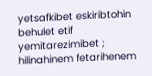yetsafkibet eskiribtohin behulet etif yemitarezimibet ; hilinahinem fetarihenem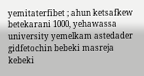yemitaterfibet ; ahun ketsafkew betekarani 1000, yehawassa university yemelkam astedader gidfetochin bebeki masreja kebeki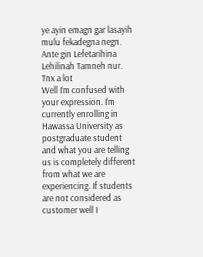ye ayin emagn gar lasayih mulu fekadegna negn. Ante gin Lefetarihina Lehilinah Tamneh nur. Tnx a lot
Well I’m confused with your expression. I’m currently enrolling in Hawassa University as postgraduate student and what you are telling us is completely different from what we are experiencing. If students are not considered as customer well I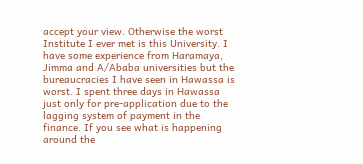accept your view. Otherwise the worst Institute I ever met is this University. I have some experience from Haramaya, Jimma and A/Ababa universities but the bureaucracies I have seen in Hawassa is worst. I spent three days in Hawassa just only for pre-application due to the lagging system of payment in the finance. If you see what is happening around the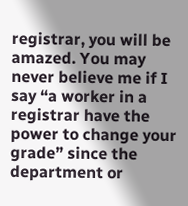registrar, you will be amazed. You may never believe me if I say “a worker in a registrar have the power to change your grade” since the department or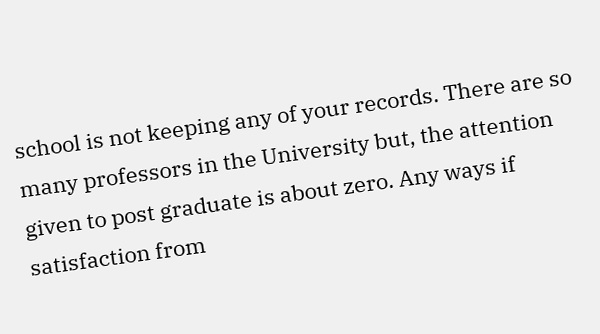school is not keeping any of your records. There are so many professors in the University but, the attention given to post graduate is about zero. Any ways if satisfaction from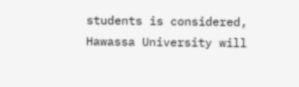students is considered, Hawassa University will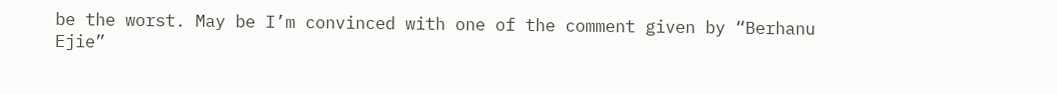be the worst. May be I’m convinced with one of the comment given by “Berhanu Ejie”